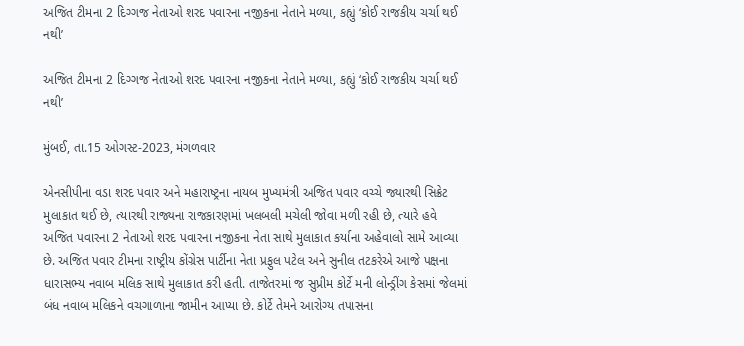અજિત ટીમના 2 દિગ્ગજ નેતાઓ શરદ પવારના નજીકના નેતાને મળ્યા, કહ્યું ‘કોઈ રાજકીય ચર્ચા થઈ નથી’

અજિત ટીમના 2 દિગ્ગજ નેતાઓ શરદ પવારના નજીકના નેતાને મળ્યા, કહ્યું ‘કોઈ રાજકીય ચર્ચા થઈ નથી’

મુંબઈ, તા.15 ઓગસ્ટ-2023, મંગળવાર

એનસીપીના વડા શરદ પવાર અને મહારાષ્ટ્રના નાયબ મુખ્યમંત્રી અજિત પવાર વચ્ચે જ્યારથી સિક્રેટ મુલાકાત થઈ છે, ત્યારથી રાજ્યના રાજકારણમાં ખલબલી મચેલી જોવા મળી રહી છે, ત્યારે હવે અજિત પવારના 2 નેતાઓ શરદ પવારના નજીકના નેતા સાથે મુલાકાત કર્યાના અહેવાલો સામે આવ્યા છે. અજિત પવાર ટીમના રાષ્ટ્રીય કોંગ્રેસ પાર્ટીના નેતા પ્રફુલ પટેલ અને સુનીલ તટકરેએ આજે પક્ષના ધારાસભ્ય નવાબ મલિક સાથે મુલાકાત કરી હતી. તાજેતરમાં જ સુપ્રીમ કોર્ટે મની લોન્ડ્રીંગ કેસમાં જેલમાં બંધ નવાબ મલિકને વચગાળાના જામીન આપ્યા છે. કોર્ટે તેમને આરોગ્ય તપાસના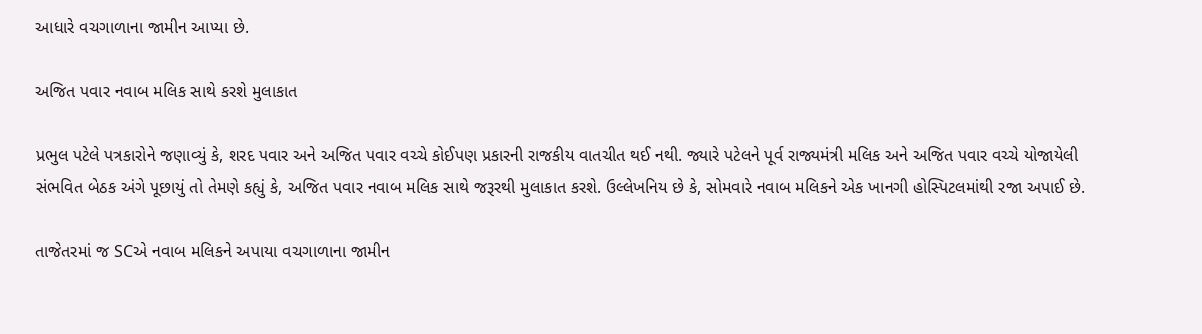આધારે વચગાળાના જામીન આપ્યા છે.

અજિત પવાર નવાબ મલિક સાથે કરશે મુલાકાત

પ્રભુલ પટેલે પત્રકારોને જણાવ્યું કે, શરદ પવાર અને અજિત પવાર વચ્ચે કોઈપણ પ્રકારની રાજકીય વાતચીત થઈ નથી. જ્યારે પટેલને પૂર્વ રાજ્યમંત્રી મલિક અને અજિત પવાર વચ્ચે યોજાયેલી સંભવિત બેઠક અંગે પૂછાયું તો તેમણે કહ્યું કે, અજિત પવાર નવાબ મલિક સાથે જરૂરથી મુલાકાત કરશે. ઉલ્લેખનિય છે કે, સોમવારે નવાબ મલિકને એક ખાનગી હોસ્પિટલમાંથી રજા અપાઈ છે.

તાજેતરમાં જ SCએ નવાબ મલિકને અપાયા વચગાળાના જામીન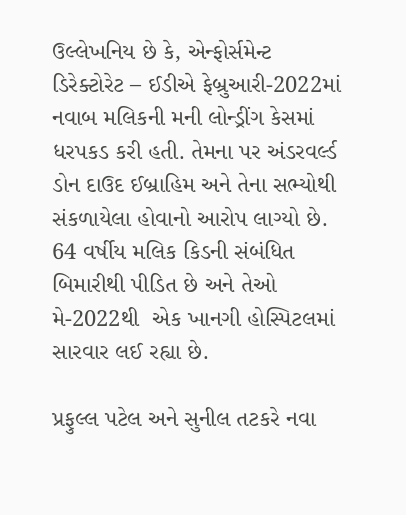ઉલ્લેખનિય છે કે, એન્ફોર્સમેન્ટ ડિરેક્ટોરેટ – ઈડીએ ફેબ્રુઆરી-2022માં નવાબ મલિકની મની લોન્ડ્રીંગ કેસમાં ધરપકડ કરી હતી. તેમના પર અંડરવર્લ્ડ ડોન દાઉદ ઈબ્રાહિમ અને તેના સભ્યોથી સંકળાયેલા હોવાનો આરોપ લાગ્યો છે. 64 વર્ષીય મલિક કિડની સંબંધિત બિમારીથી પીડિત છે અને તેઓ મે-2022થી  એક ખાનગી હોસ્પિટલમાં સારવાર લઈ રહ્યા છે.

પ્રફુલ્લ પટેલ અને સુનીલ તટકરે નવા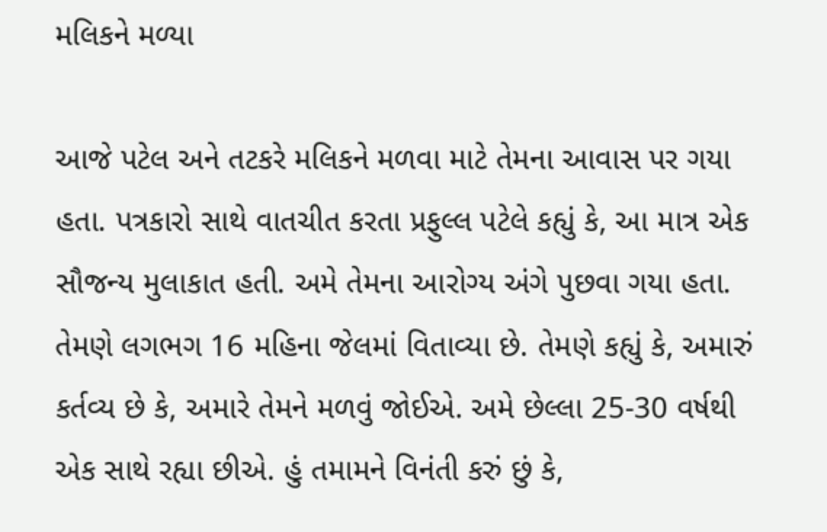મલિકને મળ્યા

આજે પટેલ અને તટકરે મલિકને મળવા માટે તેમના આવાસ પર ગયા હતા. પત્રકારો સાથે વાતચીત કરતા પ્રફુલ્લ પટેલે કહ્યું કે, આ માત્ર એક સૌજન્ય મુલાકાત હતી. અમે તેમના આરોગ્ય અંગે પુછવા ગયા હતા. તેમણે લગભગ 16 મહિના જેલમાં વિતાવ્યા છે. તેમણે કહ્યું કે, અમારું કર્તવ્ય છે કે, અમારે તેમને મળવું જોઈએ. અમે છેલ્લા 25-30 વર્ષથી એક સાથે રહ્યા છીએ. હું તમામને વિનંતી કરું છું કે,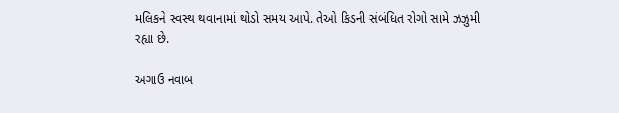મલિકને સ્વસ્થ થવાનામાં થોડો સમય આપે. તેઓ કિડની સંબંધિત રોગો સામે ઝઝુમી રહ્યા છે.

અગાઉ નવાબ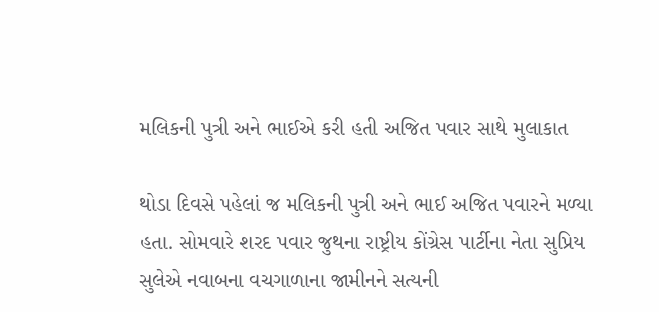મલિકની પુત્રી અને ભાઈએ કરી હતી અજિત પવાર સાથે મુલાકાત

થોડા દિવસે પહેલાં જ મલિકની પુત્રી અને ભાઈ અજિત પવારને મળ્યા હતા. સોમવારે શરદ પવાર જુથના રાષ્ટ્રીય કોંગ્રેસ પાર્ટીના નેતા સુપ્રિય સુલેએ નવાબના વચગાળાના જામીનને સત્યની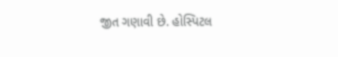જીત ગણાવી છે. હોસ્પિટલ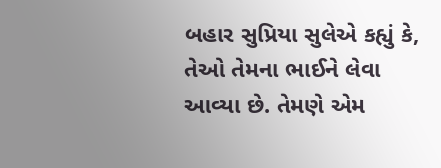બહાર સુપ્રિયા સુલેએ કહ્યું કે, તેઓ તેમના ભાઈને લેવા આવ્યા છે. તેમણે એમ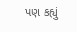પણ કહ્યું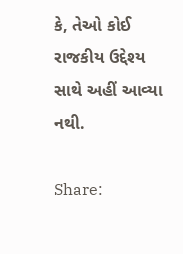કે, તેઓ કોઈ રાજકીય ઉદ્દેશ્ય સાથે અહીં આવ્યા નથી.

Share: